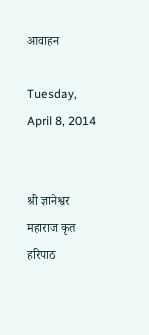आवाहन

Tuesday, April 8, 2014


श्री ज्ञानेश्वर महाराज कृत हरिपाठ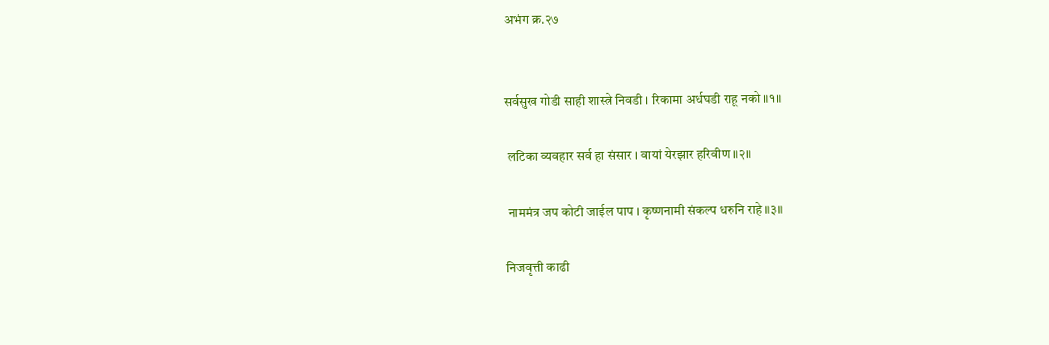अभंग क्र.२७


सर्वसुख गोडी साही शास्त्रे निवडी । रिकामा अर्धघडी राहू नको ॥१॥

 लटिका व्यवहार सर्व हा संसार । वायां येरझार हरिवीण ॥२॥

 नाममंत्र जप कोटी जाईल पाप । कृष्णनामी संकल्प धरुनि राहे ॥३॥

निजवृत्ती काढी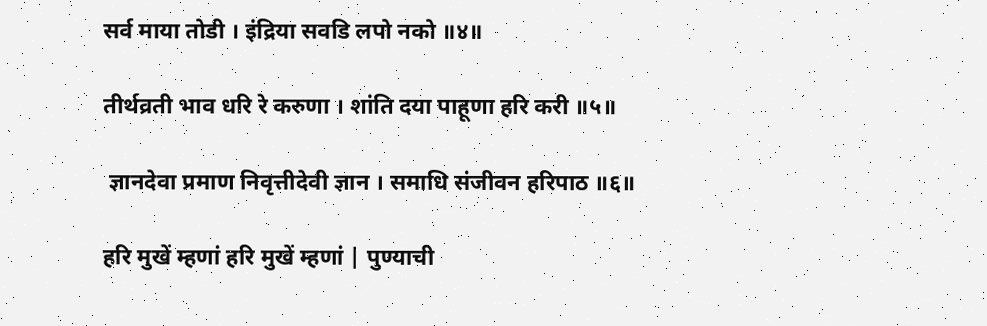सर्व माया तोडी । इंद्रिया सवडि लपो नको ॥४॥

तीर्थव्रती भाव धरि रे करुणा । शांति दया पाहूणा हरि करी ॥५॥

 ज्ञानदेवा प्रमाण निवृत्तीदेवी ज्ञान । समाधि संजीवन हरिपाठ ॥६॥

हरि मुखें म्हणां हरि मुखें म्हणां | पुण्याची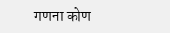गणना कोण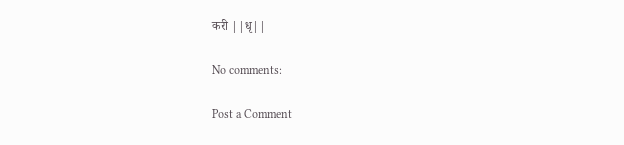करी ||धृ||

No comments:

Post a Comment